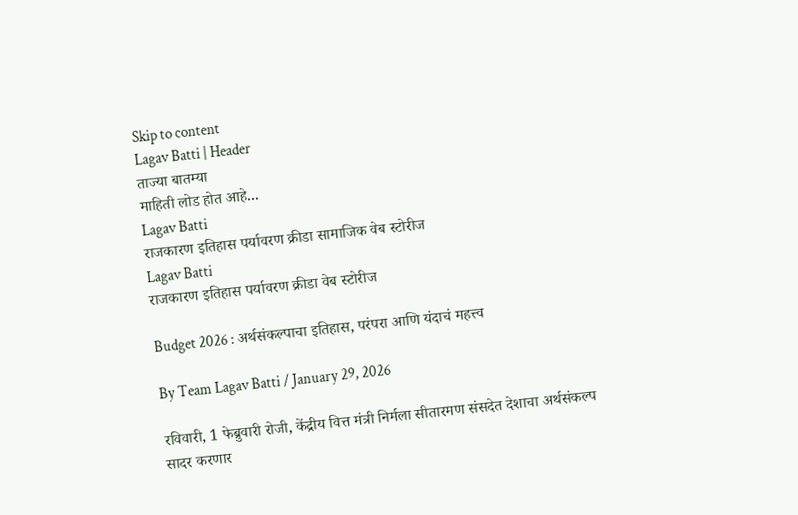Skip to content
Lagav Batti | Header
ताज्या बातम्या
माहिती लोड होत आहे...
Lagav Batti
राजकारण इतिहास पर्यावरण क्रीडा सामाजिक वेब स्टोरीज
Lagav Batti
राजकारण इतिहास पर्यावरण क्रीडा वेब स्टोरीज

Budget 2026 : अर्थसंकल्पाचा इतिहास, परंपरा आणि यंदाचं महत्त्व

By Team Lagav Batti / January 29, 2026

रविवारी, 1 फेब्रुवारी रोजी, केंद्रीय वित्त मंत्री निर्मला सीतारमण संसदेत देशाचा अर्थसंकल्प सादर करणार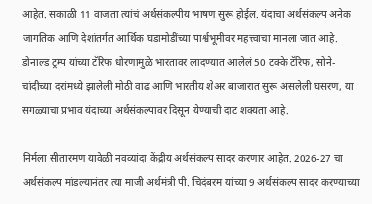आहेत. सकाळी 11 वाजता त्यांचं अर्थसंकल्पीय भाषण सुरू होईल. यंदाचा अर्थसंकल्प अनेक जागतिक आणि देशांतर्गत आर्थिक घडामोडींच्या पार्श्वभूमीवर महत्त्वाचा मानला जात आहे. डोनाल्ड ट्रम्प यांच्या टॅरिफ धोरणामुळे भारतावर लादण्यात आलेलं 50 टक्के टॅरिफ, सोने-चांदीच्या दरांमध्ये झालेली मोठी वाढ आणि भारतीय शेअर बाजारात सुरू असलेली घसरण, या सगळ्याचा प्रभाव यंदाच्या अर्थसंकल्पावर दिसून येण्याची दाट शक्यता आहे.

निर्मला सीतारमण यावेळी नवव्यांदा केंद्रीय अर्थसंकल्प सादर करणार आहेत. 2026-27 चा अर्थसंकल्प मांडल्यानंतर त्या माजी अर्थमंत्री पी. चिदंबरम यांच्या 9 अर्थसंकल्प सादर करण्याच्या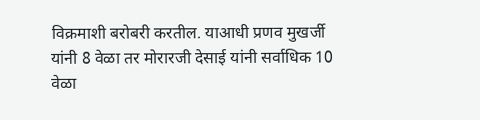विक्रमाशी बरोबरी करतील. याआधी प्रणव मुखर्जी यांनी 8 वेळा तर मोरारजी देसाई यांनी सर्वाधिक 10 वेळा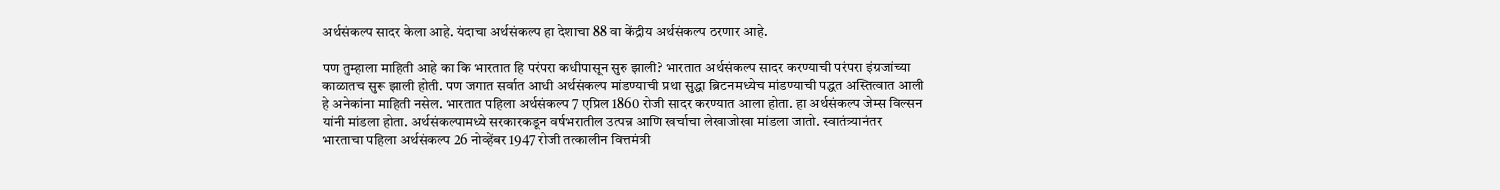अर्थसंकल्प सादर केला आहे. यंदाचा अर्थसंकल्प हा देशाचा 88 वा केंद्रीय अर्थसंकल्प ठरणार आहे.

पण तुम्हाला माहिती आहे का कि भारतात हि परंपरा कधीपासून सुरु झाली? भारतात अर्थसंकल्प सादर करण्याची परंपरा इंग्रजांच्या काळातच सुरू झाली होती. पण जगात सर्वात आधी अर्थसंकल्प मांडण्याची प्रथा सुद्धा ब्रिटनमध्येच मांडण्याची पद्धत अस्तित्वात आली हे अनेकांना माहिती नसेल. भारतात पहिला अर्थसंकल्प 7 एप्रिल 1860 रोजी सादर करण्यात आला होता. हा अर्थसंकल्प जेम्स विल्सन यांनी मांडला होता. अर्थसंकल्पामध्ये सरकारकडून वर्षभरातील उत्पन्न आणि खर्चाचा लेखाजोखा मांडला जातो. स्वातंत्र्यानंतर भारताचा पहिला अर्थसंकल्प 26 नोव्हेंबर 1947 रोजी तत्कालीन वित्तमंत्री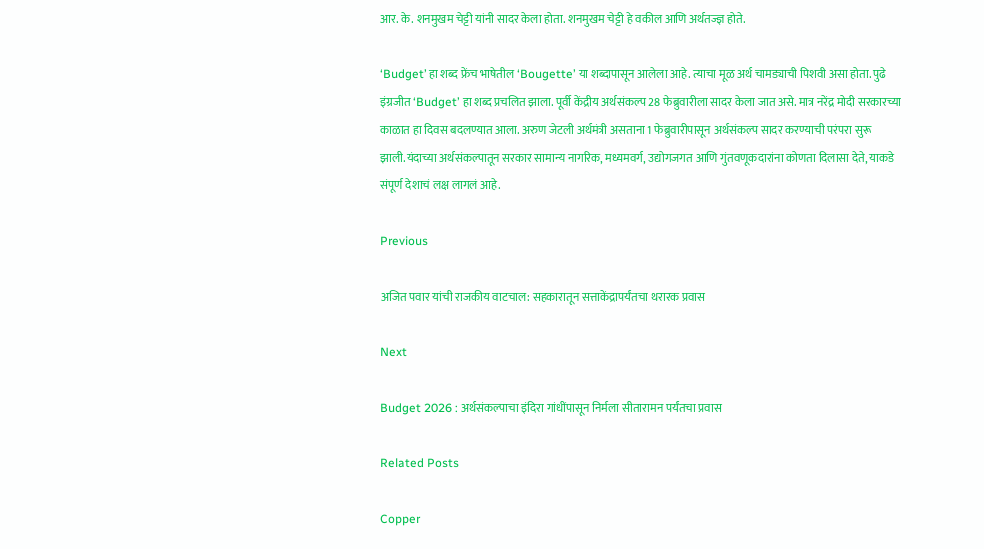आर. के. शनमुखम चेट्टी यांनी सादर केला होता. शनमुखम चेट्टी हे वकील आणि अर्थतज्ज्ञ होते.

‘Budget’ हा शब्द फ्रेंच भाषेतील ‘Bougette’ या शब्दापासून आलेला आहे. त्याचा मूळ अर्थ चामड्याची पिशवी असा होता. पुढे इंग्रजीत ‘Budget’ हा शब्द प्रचलित झाला. पूर्वी केंद्रीय अर्थसंकल्प 28 फेब्रुवारीला सादर केला जात असे. मात्र नरेंद्र मोदी सरकारच्या काळात हा दिवस बदलण्यात आला. अरुण जेटली अर्थमंत्री असताना 1 फेब्रुवारीपासून अर्थसंकल्प सादर करण्याची परंपरा सुरू झाली.यंदाच्या अर्थसंकल्पातून सरकार सामान्य नागरिक, मध्यमवर्ग, उद्योगजगत आणि गुंतवणूकदारांना कोणता दिलासा देते, याकडे संपूर्ण देशाचं लक्ष लागलं आहे.

Previous

अजित पवार यांची राजकीय वाटचाल: सहकारातून सत्ताकेंद्रापर्यंतचा थरारक प्रवास

Next

Budget 2026 : अर्थसंकल्पाचा इंदिरा गांधींपासून निर्मला सीतारामन पर्यंतचा प्रवास

Related Posts

Copper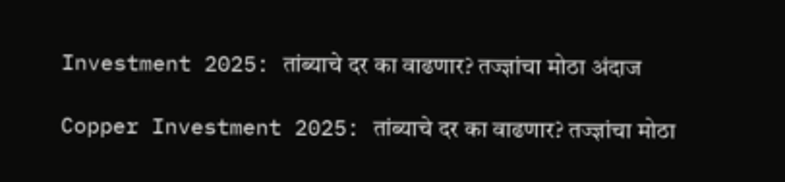Investment 2025: तांब्याचे दर का वाढणार? तज्ज्ञांचा मोठा अंदाज

Copper Investment 2025: तांब्याचे दर का वाढणार? तज्ज्ञांचा मोठा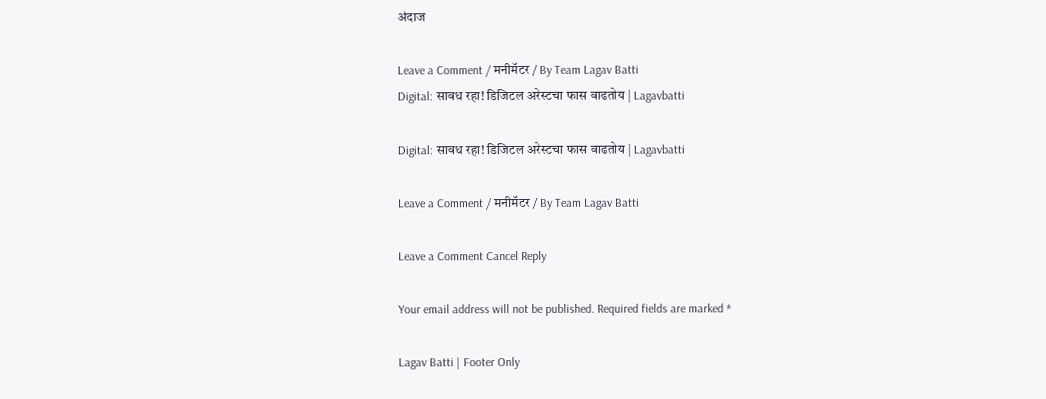अंदाज

Leave a Comment / मनीमॅटर / By Team Lagav Batti
Digital: सावध रहा! डिजिटल अरेस्टचा फास वाढतोय | Lagavbatti

Digital: सावध रहा! डिजिटल अरेस्टचा फास वाढतोय | Lagavbatti

Leave a Comment / मनीमॅटर / By Team Lagav Batti

Leave a Comment Cancel Reply

Your email address will not be published. Required fields are marked *

Lagav Batti | Footer Only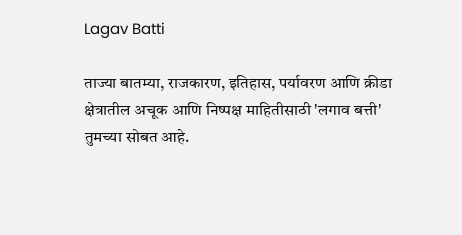Lagav Batti

ताज्या बातम्या, राजकारण, इतिहास, पर्यावरण आणि क्रीडा क्षेत्रातील अचूक आणि निष्पक्ष माहितीसाठी 'लगाव बत्ती' तुमच्या सोबत आहे.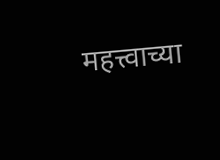महत्त्वाच्या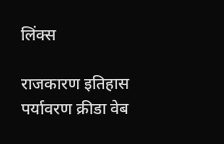लिंक्स

राजकारण इतिहास पर्यावरण क्रीडा वेब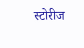स्टोरीज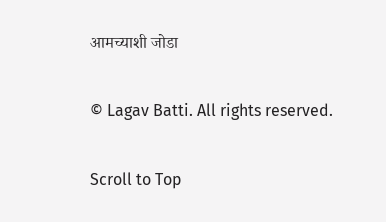आमच्याशी जोडा

© Lagav Batti. All rights reserved.

Scroll to Top